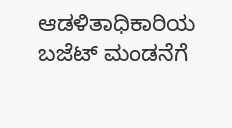ಆಡಳಿತಾಧಿಕಾರಿಯ ಬಜೆಟ್‌ ಮಂಡನೆಗೆ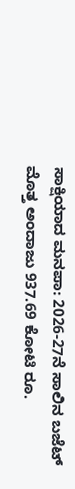ಸಾಕ್ಷಿಯಾದ ಮನಪಾ: 2026-27ನೆ ಸಾಲಿನ ಬಜೆಟ್‌ ಮೊತ್ತ ಅಂದಾಜು 937.69 ಕೋಟಿ ರೂ.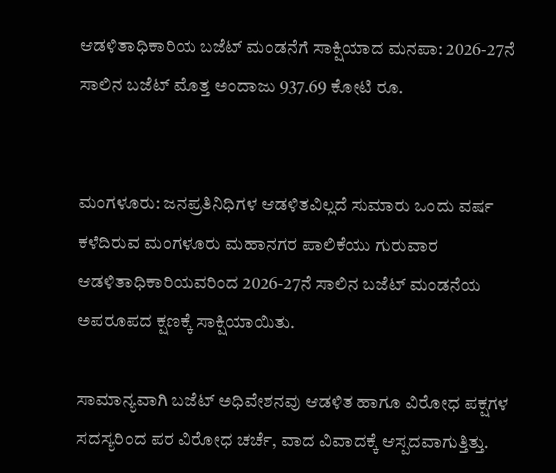ಆಡಳಿತಾಧಿಕಾರಿಯ ಬಜೆಟ್‌ ಮಂಡನೆಗೆ ಸಾಕ್ಷಿಯಾದ ಮನಪಾ: 2026-27ನೆ ಸಾಲಿನ ಬಜೆಟ್‌ ಮೊತ್ತ ಅಂದಾಜು 937.69 ಕೋಟಿ ರೂ.


ಮಂಗಳೂರು: ಜನಪ್ರತಿನಿಧಿಗಳ ಆಡಳಿತವಿಲ್ಲದೆ ಸುಮಾರು ಒಂದು ವರ್ಷ ಕಳೆದಿರುವ ಮಂಗಳೂರು ಮಹಾನಗರ ಪಾಲಿಕೆಯು ಗುರುವಾರ ಆಡಳಿತಾಧಿಕಾರಿಯವರಿಂದ 2026-27ನೆ ಸಾಲಿನ ಬಜೆಟ್‌ ಮಂಡನೆಯ ಅಪರೂಪದ ಕ್ಷಣಕ್ಕೆ ಸಾಕ್ಷಿಯಾಯಿತು.

ಸಾಮಾನ್ಯವಾಗಿ ಬಜೆಟ್‌ ಅಧಿವೇಶನವು ಆಡಳಿತ ಹಾಗೂ ವಿರೋಧ ಪಕ್ಷಗಳ ಸದಸ್ಯರಿಂದ ಪರ ವಿರೋಧ ಚರ್ಚೆ, ವಾದ ವಿವಾದಕ್ಕೆ ಆಸ್ಪದವಾಗುತ್ತಿತ್ತು.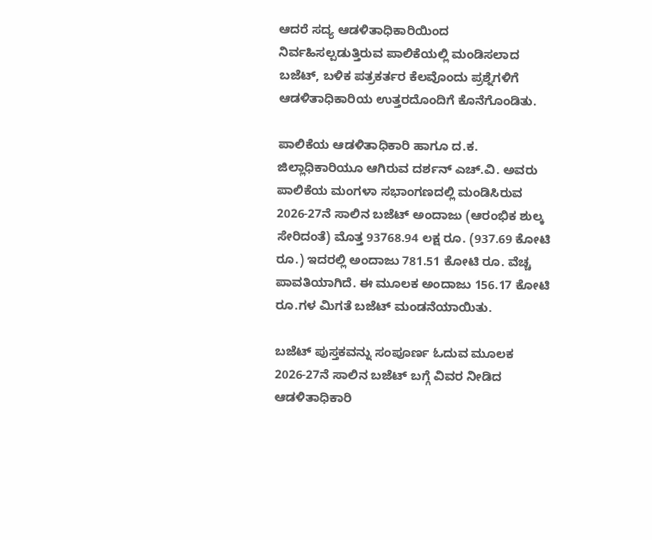ಆದರೆ ಸದ್ಯ ಆಡಳಿತಾಧಿಕಾರಿಯಿಂದ ನಿರ್ವಹಿಸಲ್ಪಡುತ್ತಿರುವ ಪಾಲಿಕೆಯಲ್ಲಿ ಮಂಡಿಸಲಾದ ಬಜೆಟ್‌, ಬಳಿಕ ಪತ್ರಕರ್ತರ ಕೆಲವೊಂದು ಪ್ರಶ್ನೆಗಳಿಗೆ ಆಡಳಿತಾಧಿಕಾರಿಯ ಉತ್ತರದೊಂದಿಗೆ ಕೊನೆಗೊಂಡಿತು.

ಪಾಲಿಕೆಯ ಆಡಳಿತಾಧಿಕಾರಿ ಹಾಗೂ ದ.ಕ. ಜಿಲ್ಲಾಧಿಕಾರಿಯೂ ಆಗಿರುವ ದರ್ಶನ್‌ ಎಚ್‌.ವಿ. ಅವರು ಪಾಲಿಕೆಯ ಮಂಗಳಾ ಸಭಾಂಗಣದಲ್ಲಿ ಮಂಡಿಸಿರುವ 2026-27ನೆ ಸಾಲಿನ ಬಜೆಟ್‌ ಅಂದಾಜು (ಆರಂಭಿಕ ಶುಲ್ಕ ಸೇರಿದಂತೆ) ಮೊತ್ತ 93768.94 ಲಕ್ಷ ರೂ. (937.69 ಕೋಟಿ ರೂ.) ಇದರಲ್ಲಿ ಅಂದಾಜು 781.51 ಕೋಟಿ ರೂ. ವೆಚ್ಚ ಪಾವತಿಯಾಗಿದೆ. ಈ ಮೂಲಕ ಅಂದಾಜು 156.17 ಕೋಟಿ ರೂ.ಗಳ ಮಿಗತೆ ಬಜೆಟ್‌ ಮಂಡನೆಯಾಯಿತು.

ಬಜೆಟ್‌ ಪುಸ್ತಕವನ್ನು ಸಂಪೂರ್ಣ ಓದುವ ಮೂಲಕ 2026-27ನೆ ಸಾಲಿನ ಬಜೆಟ್‌ ಬಗ್ಗೆ ವಿವರ ನೀಡಿದ ಆಡಳಿತಾಧಿಕಾರಿ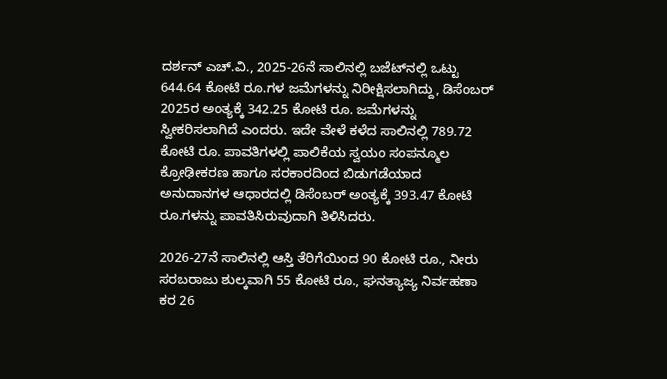ದರ್ಶನ್‌ ಎಚ್‌.ವಿ., 2025-26ನೆ ಸಾಲಿನಲ್ಲಿ ಬಜೆಟ್‌ನಲ್ಲಿ ಒಟ್ಟು 644.64 ಕೋಟಿ ರೂ.ಗಳ ಜಮೆಗಳನ್ನು ನಿರೀಕ್ಷಿಸಲಾಗಿದ್ದು, ಡಿಸೆಂಬರ್‌ 2025ರ ಅಂತ್ಯಕ್ಕೆ 342.25 ಕೋಟಿ ರೂ. ಜಮೆಗಳನ್ನು ಸ್ವೀಕರಿಸಲಾಗಿದೆ ಎಂದರು. ಇದೇ ವೇಳೆ ಕಳೆದ ಸಾಲಿನಲ್ಲಿ 789.72 ಕೋಟಿ ರೂ. ಪಾವತಿಗಳಲ್ಲಿ ಪಾಲಿಕೆಯ ಸ್ವಯಂ ಸಂಪನ್ಮೂಲ ಕ್ರೋಢೀಕರಣ ಹಾಗೂ ಸರಕಾರದಿಂದ ಬಿಡುಗಡೆಯಾದ ಅನುದಾನಗಳ ಆಧಾರದಲ್ಲಿ ಡಿಸೆಂಬರ್‌ ಅಂತ್ಯಕ್ಕೆ 393.47 ಕೋಟಿ ರೂ.ಗಳನ್ನು ಪಾವತಿಸಿರುವುದಾಗಿ ತಿಳಿಸಿದರು.

2026-27ನೆ ಸಾಲಿನಲ್ಲಿ ಆಸ್ತಿ ತೆರಿಗೆಯಿಂದ 90 ಕೋಟಿ ರೂ., ನೀರು ಸರಬರಾಜು ಶುಲ್ಕವಾಗಿ 55 ಕೋಟಿ ರೂ., ಘನತ್ಯಾಜ್ಯ ನಿರ್ವಹಣಾ ಕರ 26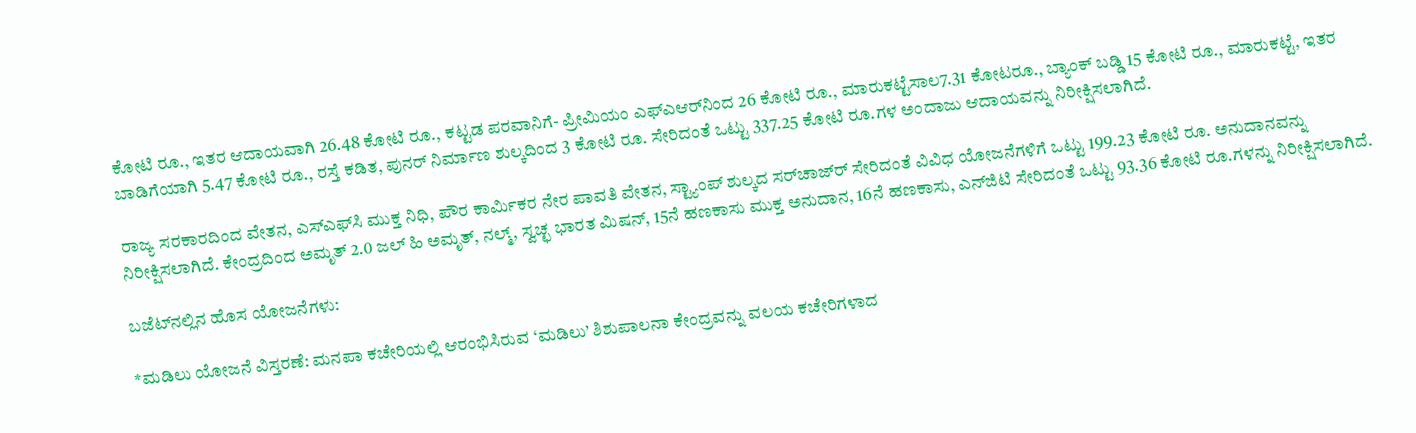ಕೋಟಿ ರೂ., ಇತರ ಆದಾಯವಾಗಿ 26.48 ಕೋಟಿ ರೂ., ಕಟ್ಟಡ ಪರವಾನಿಗೆ- ಪ್ರೀಮಿಯಂ ಎಫ್‌ಎಆರ್‌ನಿಂದ 26 ಕೋಟಿ ರೂ., ಮಾರುಕಟ್ಟೆಸಾಲ7.31 ಕೋಟರೂ., ಬ್ಯಾಂಕ್‌ ಬಡ್ಡಿ 15 ಕೋಟಿ ರೂ., ಮಾರುಕಟ್ಟೆ, ಇತರ ಬಾಡಿಗೆಯಾಗಿ 5.47 ಕೋಟಿ ರೂ., ರಸ್ತೆ ಕಡಿತ, ಪುನರ್‌ ನಿರ್ಮಾಣ ಶುಲ್ಕದಿಂದ 3 ಕೋಟಿ ರೂ. ಸೇರಿದಂತೆ ಒಟ್ಟು 337.25 ಕೋಟಿ ರೂ.ಗಳ ಅಂದಾಜು ಆದಾಯವನ್ನು ನಿರೀಕ್ಷಿಸಲಾಗಿದೆ.

ರಾಜ್ಯ ಸರಕಾರದಿಂದ ವೇತನ, ಎಸ್‌ಎಫ್‌ಸಿ ಮುಕ್ತ ನಿಧಿ, ಪೌರ ಕಾರ್ಮಿಕರ ನೇರ ಪಾವತಿ ವೇತನ, ಸ್ಟ್ಯಾಂಪ್‌ ಶುಲ್ಕದ ಸರ್‌ಚಾಜ್‌ರ್ ಸೇರಿದಂತೆ ವಿವಿಧ ಯೋಜನೆಗಳಿಗೆ ಒಟ್ಟು 199.23 ಕೋಟಿ ರೂ. ಅನುದಾನವನ್ನು ನಿರೀಕ್ಷಿಸಲಾಗಿದೆ. ಕೇಂದ್ರದಿಂದ ಅಮೃತ್‌ 2.0 ಜಲ್‌ ಹಿ ಅಮೃತ್‌, ನಲ್ಮ್‌, ಸ್ವಚ್ಛ ಭಾರತ ಮಿಷನ್‌, 15ನೆ ಹಣಕಾಸು ಮುಕ್ತ ಅನುದಾನ, 16ನೆ ಹಣಕಾಸು, ಎನ್‌ಜಿಟಿ ಸೇರಿದಂತೆ ಒಟ್ಟು 93.36 ಕೋಟಿ ರೂ.ಗಳನ್ನು ನಿರೀಕ್ಷಿಸಲಾಗಿದೆ.

ಬಜೆಟ್‌ನಲ್ಲಿನ ಹೊಸ ಯೋಜನೆಗಳು:

*ಮಡಿಲು ಯೋಜನೆ ವಿಸ್ತರಣೆ: ಮನಪಾ ಕಚೇರಿಯಲ್ಲಿ ಆರಂಭಿಸಿರುವ ‘ಮಡಿಲು’ ಶಿಶುಪಾಲನಾ ಕೇಂದ್ರವನ್ನು ವಲಯ ಕಚೇರಿಗಳಾದ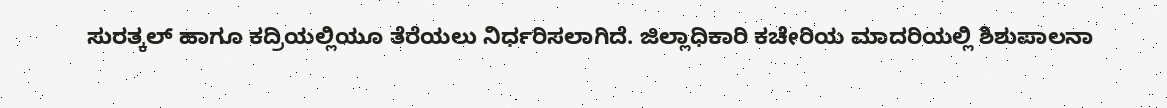ಸುರತ್ಕಲ್‌ ಹಾಗೂ ಕದ್ರಿಯಲ್ಲಿಯೂ ತೆರೆಯಲು ನಿರ್ಧರಿಸಲಾಗಿದೆ. ಜಿಲ್ಲಾಧಿಕಾರಿ ಕಚೇರಿಯ ಮಾದರಿಯಲ್ಲಿ ಶಿಶುಪಾಲನಾ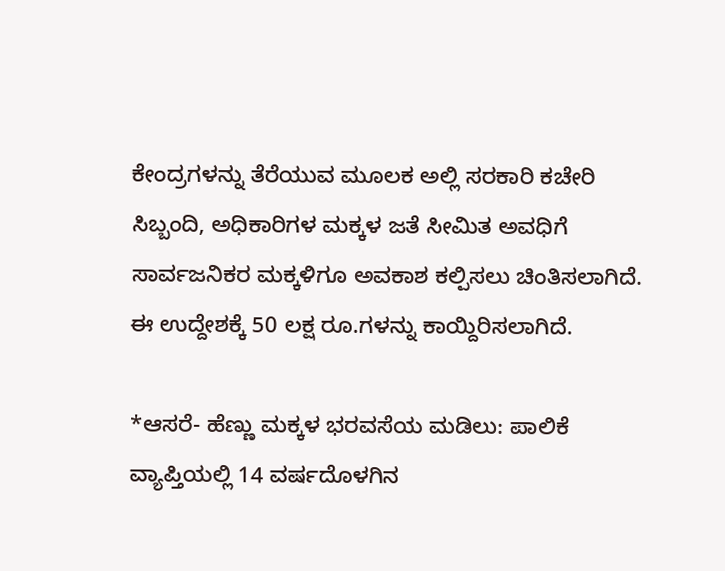ಕೇಂದ್ರಗಳನ್ನು ತೆರೆಯುವ ಮೂಲಕ ಅಲ್ಲಿ ಸರಕಾರಿ ಕಚೇರಿ ಸಿಬ್ಬಂದಿ, ಅಧಿಕಾರಿಗಳ ಮಕ್ಕಳ ಜತೆ ಸೀಮಿತ ಅವಧಿಗೆ ಸಾರ್ವಜನಿಕರ ಮಕ್ಕಳಿಗೂ ಅವಕಾಶ ಕಲ್ಪಿಸಲು ಚಿಂತಿಸಲಾಗಿದೆ. ಈ ಉದ್ದೇಶಕ್ಕೆ 50 ಲಕ್ಷ ರೂ.ಗಳನ್ನು ಕಾಯ್ದಿರಿಸಲಾಗಿದೆ.

*ಆಸರೆ- ಹೆಣ್ಣು ಮಕ್ಕಳ ಭರವಸೆಯ ಮಡಿಲು: ಪಾಲಿಕೆ ವ್ಯಾಪ್ತಿಯಲ್ಲಿ 14 ವರ್ಷದೊಳಗಿನ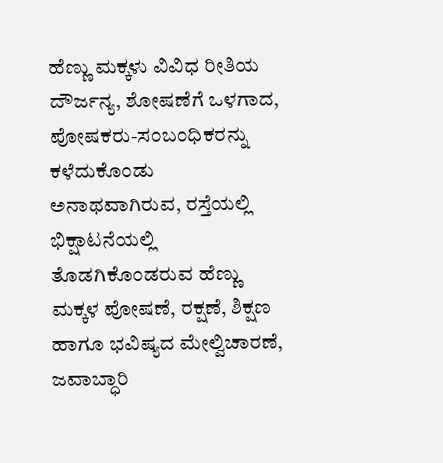ಹೆಣ್ಣು ಮಕ್ಕಳು ವಿವಿಧ ರೀತಿಯ ದೌರ್ಜನ್ಯ, ಶೋಷಣೆಗೆ ಒಳಗಾದ, ಪೋಷಕರು-ಸಂಬಂಧಿಕರನ್ನು ಕಳೆದುಕೊಂಡು ಅನಾಥವಾಗಿರುವ, ರಸ್ತೆಯಲ್ಲಿ ಭಿಕ್ಷಾಟನೆಯಲ್ಲಿ ತೊಡಗಿಕೊಂಡರುವ ಹೆಣ್ಣು ಮಕ್ಕಳ ಪೋಷಣೆ, ರಕ್ಷಣೆ, ಶಿಕ್ಷಣ ಹಾಗೂ ಭವಿಷ್ಯದ ಮೇಲ್ವಿಚಾರಣೆ, ಜವಾಬ್ಧಾರಿ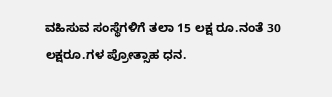ವಹಿಸುವ ಸಂಸ್ಥೆಗಳಿಗೆ ತಲಾ 15 ಲಕ್ಷ ರೂ.ನಂತೆ 30 ಲಕ್ಷರೂ.ಗಳ ಪ್ರೋತ್ಸಾಹ ಧನ.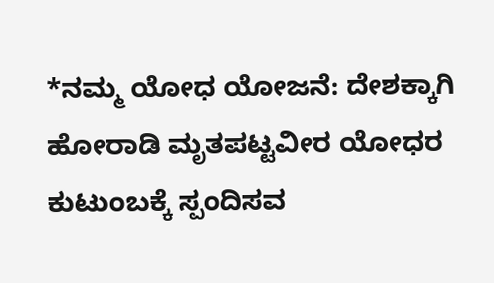*ನಮ್ಮ ಯೋಧ ಯೋಜನೆ: ದೇಶಕ್ಕಾಗಿ ಹೋರಾಡಿ ಮೃತಪಟ್ಟವೀರ ಯೋಧರ ಕುಟುಂಬಕ್ಕೆ ಸ್ಪಂದಿಸವ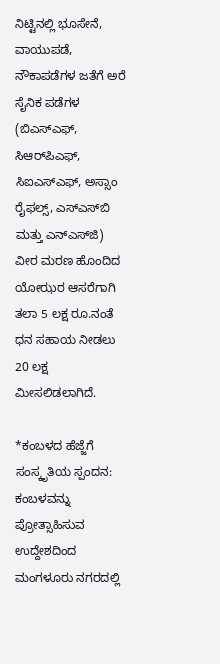ನಿಟ್ಟಿನಲ್ಲಿ ಭೂಸೇನೆ, ವಾಯುಪಡೆ, ನೌಕಾಪಡೆಗಳ ಜತೆಗೆ ಅರೆ ಸೈನಿಕ ಪಡೆಗಳ (ಬಿಎಸ್‌ಎಫ್‌, ಸಿಆರ್‌ಪಿಎಫ್‌, ಸಿಐಎಸ್‌ಎಫ್‌, ಅಸ್ಸಾಂ ರೈಫಲ್ಸ್‌, ಎಸ್‌ಎಸ್‌ಬಿ ಮತ್ತು ಎನ್‌ಎಸ್‌ಜಿ) ವೀರ ಮರಣ ಹೊಂದಿದ ಯೋಝರ ಆಸರೆಗಾಗಿ ತಲಾ 5 ಲಕ್ಷ ರೂ.ನಂತೆ ಧನ ಸಹಾಯ ನೀಡಲು 20 ಲಕ್ಷ ಮೀಸಲಿಡಲಾಗಿದೆ.

*ಕಂಬಳದ ಹೆಜ್ಜೆಗೆ ಸಂಸ್ಕೃತಿಯ ಸ್ಪಂದನ: ಕಂಬಳವನ್ನು ಪ್ರೋತ್ಸಾಹಿಸುವ ಉದ್ದೇಶದಿಂದ ಮಂಗಳೂರು ನಗರದಲ್ಲಿ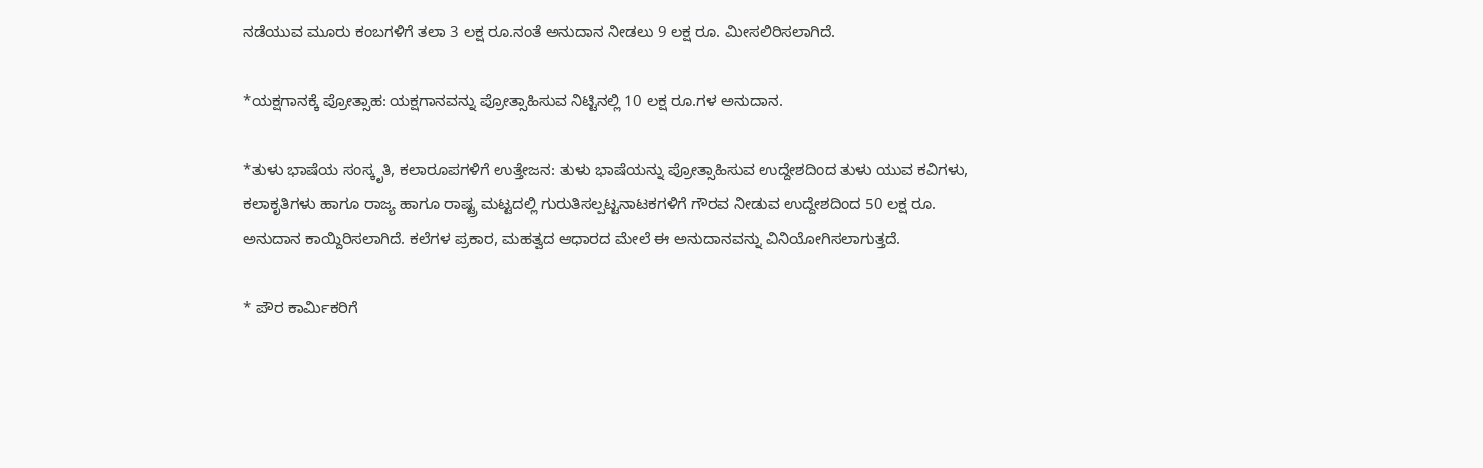ನಡೆಯುವ ಮೂರು ಕಂಬಗಳಿಗೆ ತಲಾ 3 ಲಕ್ಷ ರೂ.ನಂತೆ ಅನುದಾನ ನೀಡಲು 9 ಲಕ್ಷ ರೂ. ಮೀಸಲಿರಿಸಲಾಗಿದೆ.

*ಯಕ್ಷಗಾನಕ್ಕೆ ಪ್ರೋತ್ಸಾಹ: ಯಕ್ಷಗಾನವನ್ನು ಪ್ರೋತ್ಸಾಹಿಸುವ ನಿಟ್ಟಿನಲ್ಲಿ 10 ಲಕ್ಷ ರೂ.ಗಳ ಅನುದಾನ.

*ತುಳು ಭಾಷೆಯ ಸಂಸ್ಕೃತಿ, ಕಲಾರೂಪಗಳಿಗೆ ಉತ್ತೇಜನ: ತುಳು ಭಾಷೆಯನ್ನು ಪ್ರೋತ್ಸಾಹಿಸುವ ಉದ್ದೇಶದಿಂದ ತುಳು ಯುವ ಕವಿಗಳು, ಕಲಾಕೃತಿಗಳು ಹಾಗೂ ರಾಜ್ಯ ಹಾಗೂ ರಾಷ್ಟ್ರ ಮಟ್ಟದಲ್ಲಿ ಗುರುತಿಸಲ್ಪಟ್ಟನಾಟಕಗಳಿಗೆ ಗೌರವ ನೀಡುವ ಉದ್ದೇಶದಿಂದ 50 ಲಕ್ಷ ರೂ. ಅನುದಾನ ಕಾಯ್ದಿರಿಸಲಾಗಿದೆ. ಕಲೆಗಳ ಪ್ರಕಾರ, ಮಹತ್ವದ ಆಧಾರದ ಮೇಲೆ ಈ ಅನುದಾನವನ್ನು ವಿನಿಯೋಗಿಸಲಾಗುತ್ತದೆ.

* ಪೌರ ಕಾರ್ಮಿಕರಿಗೆ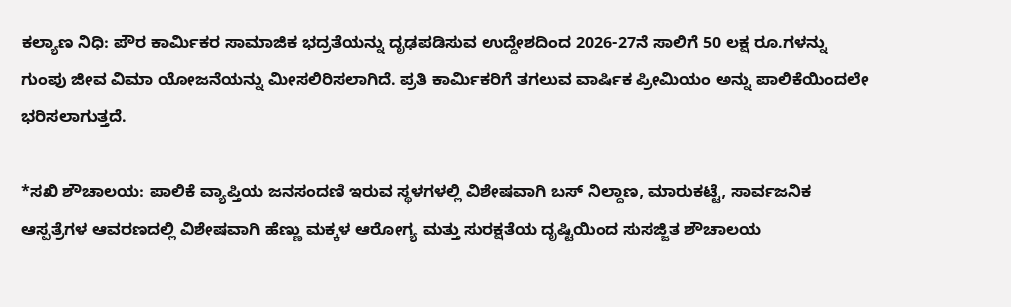ಕಲ್ಯಾಣ ನಿಧಿ: ಪೌರ ಕಾರ್ಮಿಕರ ಸಾಮಾಜಿಕ ಭದ್ರತೆಯನ್ನು ದೃಢಪಡಿಸುವ ಉದ್ದೇಶದಿಂದ 2026-27ನೆ ಸಾಲಿಗೆ 50 ಲಕ್ಷ ರೂ.ಗಳನ್ನು ಗುಂಪು ಜೀವ ವಿಮಾ ಯೋಜನೆಯನ್ನು ಮೀಸಲಿರಿಸಲಾಗಿದೆ. ಪ್ರತಿ ಕಾರ್ಮಿಕರಿಗೆ ತಗಲುವ ವಾರ್ಷಿಕ ಪ್ರೀಮಿಯಂ ಅನ್ನು ಪಾಲಿಕೆಯಿಂದಲೇ ಭರಿಸಲಾಗುತ್ತದೆ.

*ಸಖಿ ಶೌಚಾಲಯ: ಪಾಲಿಕೆ ವ್ಯಾಪ್ತಿಯ ಜನಸಂದಣಿ ಇರುವ ಸ್ಥಳಗಳಲ್ಲಿ ವಿಶೇಷವಾಗಿ ಬಸ್‌ ನಿಲ್ದಾಣ, ಮಾರುಕಟ್ಟೆ, ಸಾರ್ವಜನಿಕ ಆಸ್ಪತ್ರೆಗಳ ಆವರಣದಲ್ಲಿ ವಿಶೇಷವಾಗಿ ಹೆಣ್ಣು ಮಕ್ಕಳ ಆರೋಗ್ಯ ಮತ್ತು ಸುರಕ್ಷತೆಯ ದೃಷ್ಟಿಯಿಂದ ಸುಸಜ್ಜಿತ ಶೌಚಾಲಯ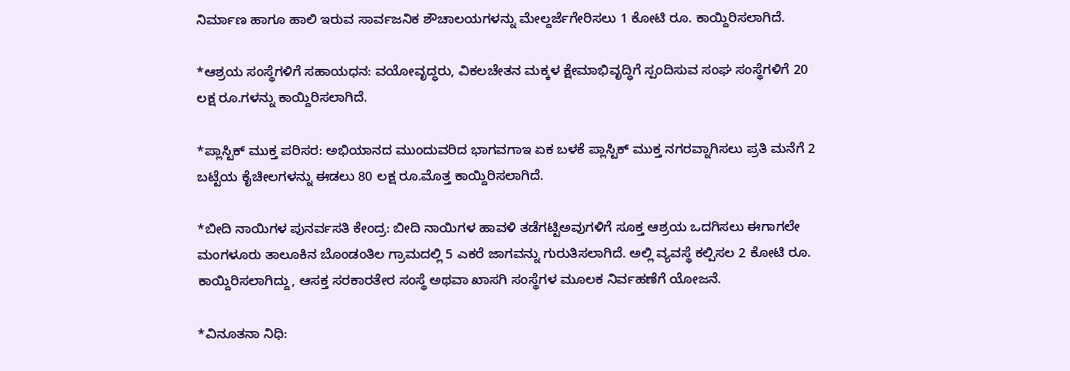ನಿರ್ಮಾಣ ಹಾಗೂ ಹಾಲಿ ಇರುವ ಸಾರ್ವಜನಿಕ ಶೌಚಾಲಯಗಳನ್ನು ಮೇಲ್ದರ್ಜೆಗೇರಿಸಲು 1 ಕೋಟಿ ರೂ. ಕಾಯ್ದಿರಿಸಲಾಗಿದೆ.

*ಆಶ್ರಯ ಸಂಸ್ಥೆಗಳಿಗೆ ಸಹಾಯಧನ: ವಯೋವೃದ್ಧರು, ವಿಕಲಚೇತನ ಮಕ್ಕಳ ಕ್ಷೇಮಾಭಿವೃದ್ಧಿಗೆ ಸ್ಪಂದಿಸುವ ಸಂಘ ಸಂಸ್ಥೆಗಳಿಗೆ 20 ಲಕ್ಷ ರೂ.ಗಳನ್ನು ಕಾಯ್ದಿರಿಸಲಾಗಿದೆ.

*ಪ್ಲಾಸ್ಟಿಕ್‌ ಮುಕ್ತ ಪರಿಸರ: ಅಭಿಯಾನದ ಮುಂದುವರಿದ ಭಾಗವಗಾಇ ಏಕ ಬಳಕೆ ಪ್ಲಾಸ್ಟಿಕ್‌ ಮುಕ್ತ ನಗರವ್ನಾಗಿಸಲು ಪ್ರತಿ ಮನೆಗೆ 2 ಬಟ್ಟೆಯ ಕೈಚೀಲಗಳನ್ನು ಈಡಲು 80 ಲಕ್ಷ ರೂ.ಮೊತ್ತ ಕಾಯ್ದಿರಿಸಲಾಗಿದೆ.

*ಬೀದಿ ನಾಯಿಗಳ ಪುನರ್ವಸತಿ ಕೇಂದ್ರ: ಬೀದಿ ನಾಯಿಗಳ ಹಾವಳಿ ತಡೆಗಟ್ಟಿಅವುಗಳಿಗೆ ಸೂಕ್ತ ಆಶ್ರಯ ಒದಗಿಸಲು ಈಗಾಗಲೇ ಮಂಗಳೂರು ತಾಲೂಕಿನ ಬೊಂಡಂತಿಲ ಗ್ರಾಮದಲ್ಲಿ 5 ಎಕರೆ ಜಾಗವನ್ನು ಗುರುತಿಸಲಾಗಿದೆ. ಅಲ್ಲಿ ವ್ಯವಸ್ಥೆ ಕಲ್ಪಿಸಲ 2 ಕೋಟಿ ರೂ. ಕಾಯ್ದಿರಿಸಲಾಗಿದ್ದು, ಆಸಕ್ತ ಸರಕಾರತೇರ ಸಂಸ್ಥೆ ಅಥವಾ ಖಾಸಗಿ ಸಂಸ್ಥೆಗಳ ಮೂಲಕ ನಿರ್ವಹಣೆಗೆ ಯೋಜನೆ.

*ವಿನೂತನಾ ನಿಧಿ: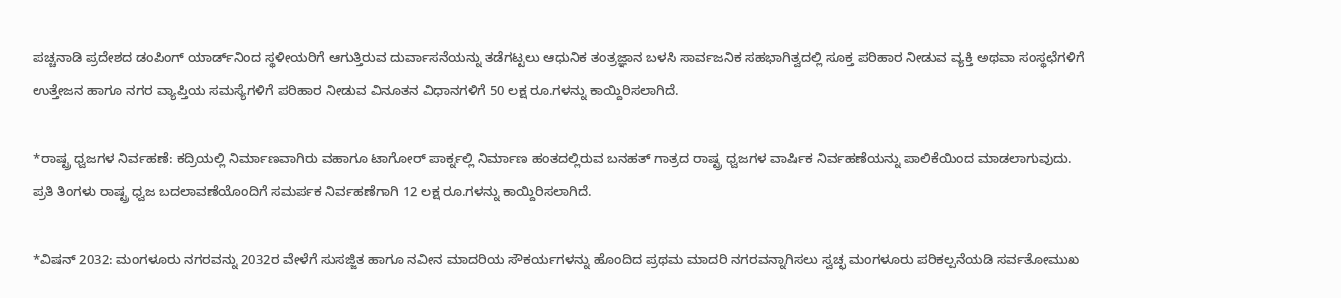ಪಚ್ಚನಾಡಿ ಪ್ರದೇಶದ ಡಂಪಿಂಗ್‌ ಯಾರ್ಡ್‌ನಿಂದ ಸ್ಥಳೀಯರಿಗೆ ಆಗುತ್ತಿರುವ ದುರ್ವಾಸನೆಯನ್ನು ತಡೆಗಟ್ಟಲು ಆಧುನಿಕ ತಂತ್ರಜ್ಞಾನ ಬಳಸಿ ಸಾರ್ವಜನಿಕ ಸಹಭಾಗಿತ್ವದಲ್ಲಿ ಸೂಕ್ತ ಪರಿಹಾರ ನೀಡುವ ವ್ಯಕ್ತಿ ಅಥವಾ ಸಂಸ್ಥಛೆಗಳಿಗೆ ಉತ್ತೇಜನ ಹಾಗೂ ನಗರ ವ್ಯಾಪ್ತಿಯ ಸಮಸ್ಯೆಗಳಿಗೆ ಪರಿಹಾರ ನೀಡುವ ವಿನೂತನ ವಿಧಾನಗಳಿಗೆ 50 ಲಕ್ಷ ರೂ.ಗಳನ್ನು ಕಾಯ್ದಿರಿಸಲಾಗಿದೆ.

*ರಾಷ್ಟ್ರ ಧ್ವಜಗಳ ನಿರ್ವಹಣೆ: ಕದ್ರಿಯಲ್ಲಿ ನಿರ್ಮಾಣವಾಗಿರು ವಹಾಗೂ ಟಾಗೋರ್‌ ಪಾರ್ಕ್ನಲ್ಲಿ ನಿರ್ಮಾಣ ಹಂತದಲ್ಲಿರುವ ಬನಹತ್‌ ಗಾತ್ರದ ರಾಷ್ಟ್ರ ಧ್ವಜಗಳ ವಾರ್ಷಿಕ ನಿರ್ವಹಣೆಯನ್ನು ಪಾಲಿಕೆಯಿಂದ ಮಾಡಲಾಗುವುದು. ಪ್ರತಿ ತಿಂಗಳು ರಾಷ್ಟ್ರ ಧ್ವಜ ಬದಲಾವಣೆಯೊಂದಿಗೆ ಸಮರ್ಪಕ ನಿರ್ವಹಣೆಗಾಗಿ 12 ಲಕ್ಷ ರೂ.ಗಳನ್ನು ಕಾಯ್ದಿರಿಸಲಾಗಿದೆ.

*ವಿಷನ್‌ 2032: ಮಂಗಳೂರು ನಗರವನ್ನು 2032ರ ವೇಳೆಗೆ ಸುಸಜ್ಜಿತ ಹಾಗೂ ನವೀನ ಮಾದರಿಯ ಸೌಕರ್ಯಗಳನ್ನು ಹೊಂದಿದ ಪ್ರಥಮ ಮಾದರಿ ನಗರವನ್ನಾಗಿಸಲು ಸ್ವಚ್ಛ ಮಂಗಳೂರು ಪರಿಕಲ್ಪನೆಯಡಿ ಸರ್ವತೋಮುಖ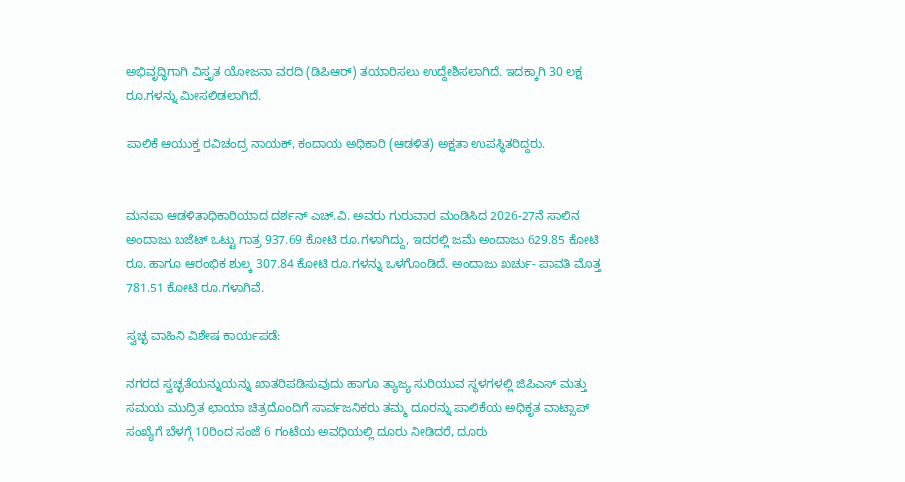ಅಭಿವೃದ್ಧಿಗಾಗಿ ವಿಸ್ತೃತ ಯೋಜನಾ ವರದಿ (ಡಿಪಿಆರ್‌) ತಯಾರಿಸಲು ಉದ್ದೇಶಿಸಲಾಗಿದೆ. ಇದಕ್ಕಾಗಿ 30 ಲಕ್ಷ ರೂ.ಗಳನ್ನು ಮೀಸಲಿಡಲಾಗಿದೆ.

ಪಾಲಿಕೆ ಆಯುಕ್ತ ರವಿಚಂದ್ರ ನಾಯಕ್‌, ಕಂದಾಯ ಅಧಿಕಾರಿ (ಆಡಳಿತ) ಅಕ್ಷತಾ ಉಪಸ್ಥಿತರಿದ್ದರು.


ಮನಪಾ ಆಡಳಿತಾಧಿಕಾರಿಯಾದ ದರ್ಶನ್‌ ಎಚ್‌.ವಿ. ಅವರು ಗುರುವಾರ ಮಂಡಿಸಿದ 2026-27ನೆ ಸಾಲಿನ ಅಂದಾಜು ಬಜೆಟ್‌ ಒಟ್ಟು ಗಾತ್ರ 937.69 ಕೋಟಿ ರೂ.ಗಳಾಗಿದ್ದು, ಇದರಲ್ಲಿ ಜಮೆ ಅಂದಾಜು 629.85 ಕೋಟಿ ರೂ. ಹಾಗೂ ಆರಂಭಿಕ ಶುಲ್ಕ 307.84 ಕೋಟಿ ರೂ.ಗಳನ್ನು ಒಳಗೊಂಡಿದೆ. ಅಂದಾಜು ಖರ್ಚು- ಪಾವತಿ ಮೊತ್ತ 781.51 ಕೋಟಿ ರೂ.ಗಳಾಗಿವೆ.

ಸ್ವಚ್ಛ ವಾಹಿನಿ ವಿಶೇಷ ಕಾರ್ಯಪಡೆ:

ನಗರದ ಸ್ವಚ್ಛತೆಯನ್ನುಯನ್ನು ಖಾತರಿಪಡಿಸುವುದು ಹಾಗೂ ತ್ಯಾಜ್ಯ ಸುರಿಯುವ ಸ್ಥಳಗಳಲ್ಲಿ ಜಿಪಿಎಸ್‌ ಮತ್ತು ಸಮಯ ಮುದ್ರಿತ ಛಾಯಾ ಚಿತ್ರದೊಂದಿಗೆ ಸಾರ್ವಜನಿಕರು ತಮ್ಮ ದೂರನ್ನು ಪಾಲಿಕೆಯ ಅಧಿಕೃತ ವಾಟ್ಸಾಪ್‌ ಸಂಖ್ಯೆಗೆ ಬೆಳಗ್ಗೆ 10ರಿಂದ ಸಂಜೆ 6 ಗಂಟೆಯ ಅವಧಿಯಲ್ಲಿ ದೂರು ನೀಡಿದರೆ, ದೂರು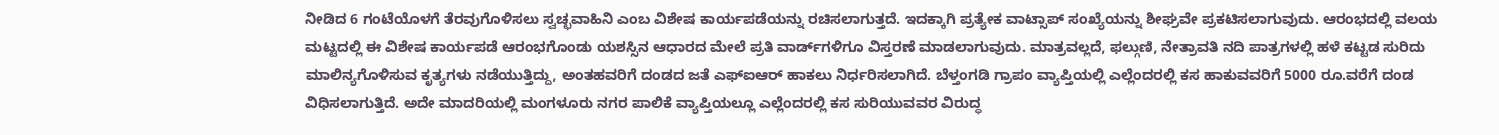ನೀಡಿದ 6 ಗಂಟೆಯೊಳಗೆ ತೆರವುಗೊಳಿಸಲು ಸ್ವಚ್ಛವಾಹಿನಿ ಎಂಬ ವಿಶೇಷ ಕಾರ್ಯಪಡೆಯನ್ನು ರಚಿಸಲಾಗುತ್ತದೆ. ಇದಕ್ಕಾಗಿ ಪ್ರತ್ಯೇಕ ವಾಟ್ಸಾಪ್‌ ಸಂಖ್ಯೆಯನ್ನು ಶೀಘ್ರವೇ ಪ್ರಕಟಿಸಲಾಗುವುದು. ಆರಂಭದಲ್ಲಿ ವಲಯ ಮಟ್ಟದಲ್ಲಿ ಈ ವಿಶೇಷ ಕಾರ್ಯಪಡೆ ಆರಂಭಗೊಂಡು ಯಶಸ್ಸಿನ ಆಧಾರದ ಮೇಲೆ ಪ್ರತಿ ವಾರ್ಡ್‌ಗಳಿಗೂ ವಿಸ್ತರಣೆ ಮಾಡಲಾಗುವುದು. ಮಾತ್ರವಲ್ಲದೆ, ಫಲ್ಗುಣಿ, ನೇತ್ರಾವತಿ ನದಿ ಪಾತ್ರಗಳಲ್ಲಿ ಹಳೆ ಕಟ್ಟಡ ಸುರಿದು ಮಾಲಿನ್ಯಗೊಳಿಸುವ ಕೃತ್ಯಗಳು ನಡೆಯುತ್ತಿದ್ದು, ಅಂತಹವರಿಗೆ ದಂಡದ ಜತೆ ಎಫ್‌ಐಆರ್‌ ಹಾಕಲು ನಿರ್ಧರಿಸಲಾಗಿದೆ. ಬೆಳ್ತಂಗಡಿ ಗ್ರಾಪಂ ವ್ಯಾಪ್ತಿಯಲ್ಲಿ ಎಲ್ಲೆಂದರಲ್ಲಿ ಕಸ ಹಾಕುವವರಿಗೆ 5000 ರೂ.ವರೆಗೆ ದಂಡ ವಿಧಿಸಲಾಗುತ್ತಿದೆ. ಅದೇ ಮಾದರಿಯಲ್ಲಿ ಮಂಗಳೂರು ನಗರ ಪಾಲಿಕೆ ವ್ಯಾಪ್ತಿಯಲ್ಲೂ ಎಲ್ಲೆಂದರಲ್ಲಿ ಕಸ ಸುರಿಯುವವರ ವಿರುದ್ಧ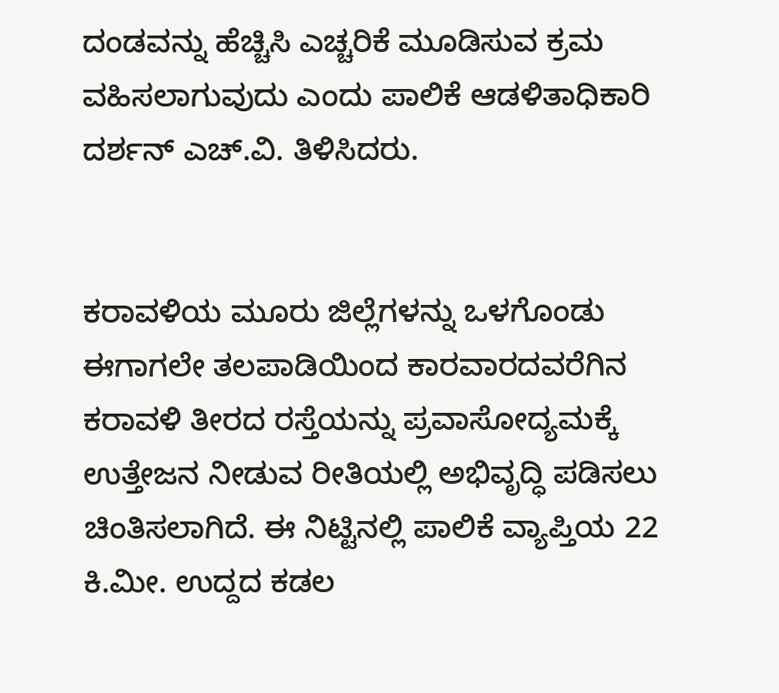ದಂಡವನ್ನು ಹೆಚ್ಚಿಸಿ ಎಚ್ಚರಿಕೆ ಮೂಡಿಸುವ ಕ್ರಮ ವಹಿಸಲಾಗುವುದು ಎಂದು ಪಾಲಿಕೆ ಆಡಳಿತಾಧಿಕಾರಿ ದರ್ಶನ್‌ ಎಚ್‌.ವಿ. ತಿಳಿಸಿದರು.


ಕರಾವಳಿಯ ಮೂರು ಜಿಲ್ಲೆಗಳನ್ನು ಒಳಗೊಂಡು ಈಗಾಗಲೇ ತಲಪಾಡಿಯಿಂದ ಕಾರವಾರದವರೆಗಿನ ಕರಾವಳಿ ತೀರದ ರಸ್ತೆಯನ್ನು ಪ್ರವಾಸೋದ್ಯಮಕ್ಕೆ ಉತ್ತೇಜನ ನೀಡುವ ರೀತಿಯಲ್ಲಿ ಅಭಿವೃದ್ಧಿ ಪಡಿಸಲು ಚಿಂತಿಸಲಾಗಿದೆ. ಈ ನಿಟ್ಟಿನಲ್ಲಿ ಪಾಲಿಕೆ ವ್ಯಾಪ್ತಿಯ 22 ಕಿ.ಮೀ. ಉದ್ದದ ಕಡಲ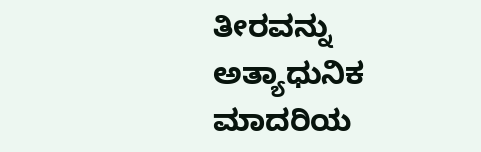ತೀರವನ್ನು ಅತ್ಯಾಧುನಿಕ ಮಾದರಿಯ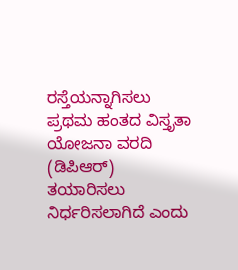ರಸ್ತೆಯನ್ನಾಗಿಸಲು ಪ್ರಥಮ ಹಂತದ ವಿಸ್ತೃತಾ ಯೋಜನಾ ವರದಿ (ಡಿಪಿಆರ್‌) ತಯಾರಿಸಲು ನಿರ್ಧರಿಸಲಾಗಿದೆ ಎಂದು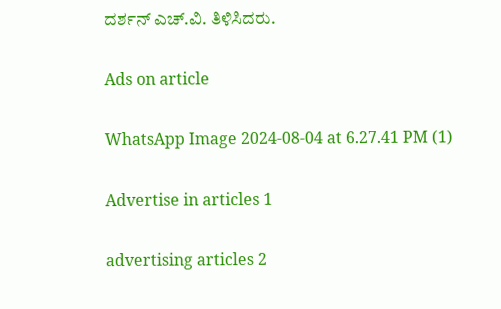ದರ್ಶನ್‌ ಎಚ್‌.ವಿ. ತಿಳಿಸಿದರು.

Ads on article

WhatsApp Image 2024-08-04 at 6.27.41 PM (1)

Advertise in articles 1

advertising articles 2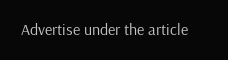Advertise under the article